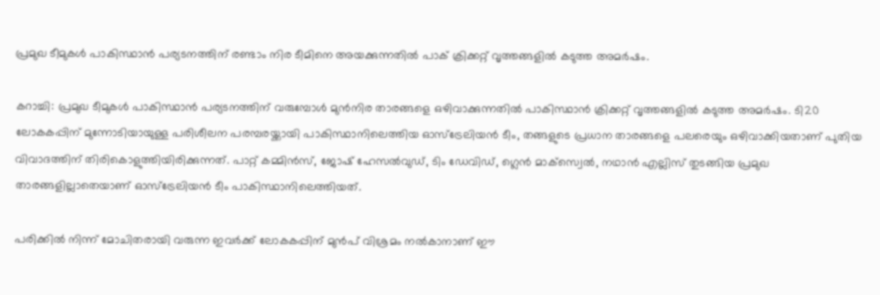പ്രമുഖ ടീമുകള്‍ പാകിസ്ഥാന്‍ പര്യടനത്തിന് രണ്ടാം നിര ടീമിനെ അയക്കുന്നതില്‍ പാക് ക്രിക്കറ്റ് വൃത്തങ്ങളില്‍ കടുത്ത അമര്‍ഷം.

കറാച്ചി: പ്രമുഖ ടീമുകള്‍ പാകിസ്ഥാന്‍ പര്യടനത്തിന് വരുമ്പോള്‍ മുന്‍നിര താരങ്ങളെ ഒഴിവാക്കുന്നതില്‍ പാകിസ്ഥാന്‍ ക്രിക്കറ്റ് വൃത്തങ്ങളില്‍ കടുത്ത അമര്‍ഷം. ടി20 ലോകകപ്പിന് മുന്നോടിയായുള്ള പരിശീലന പരമ്പരയ്ക്കായി പാകിസ്ഥാനിലെത്തിയ ഓസ്ട്രേലിയന്‍ ടീം, തങ്ങളുടെ പ്രധാന താരങ്ങളെ പലരെയും ഒഴിവാക്കിയതാണ് പുതിയ വിവാദത്തിന് തിരികൊളുത്തിയിരിക്കുന്നത്. പാറ്റ് കമ്മിന്‍സ്, ജോഷ് ഹേസല്‍വുഡ്, ടിം ഡേവിഡ്, ഗ്ലെന്‍ മാക്സ്വെല്‍, നഥാന്‍ എല്ലിസ് തുടങ്ങിയ പ്രമുഖ താരങ്ങളില്ലാതെയാണ് ഓസ്ട്രേലിയന്‍ ടീം പാകിസ്ഥാനിലെത്തിയത്.

പരിക്കില്‍ നിന്ന് മോചിതരായി വരുന്ന ഇവര്‍ക്ക് ലോകകപ്പിന് മുന്‍പ് വിശ്രമം നല്‍കാനാണ് ഈ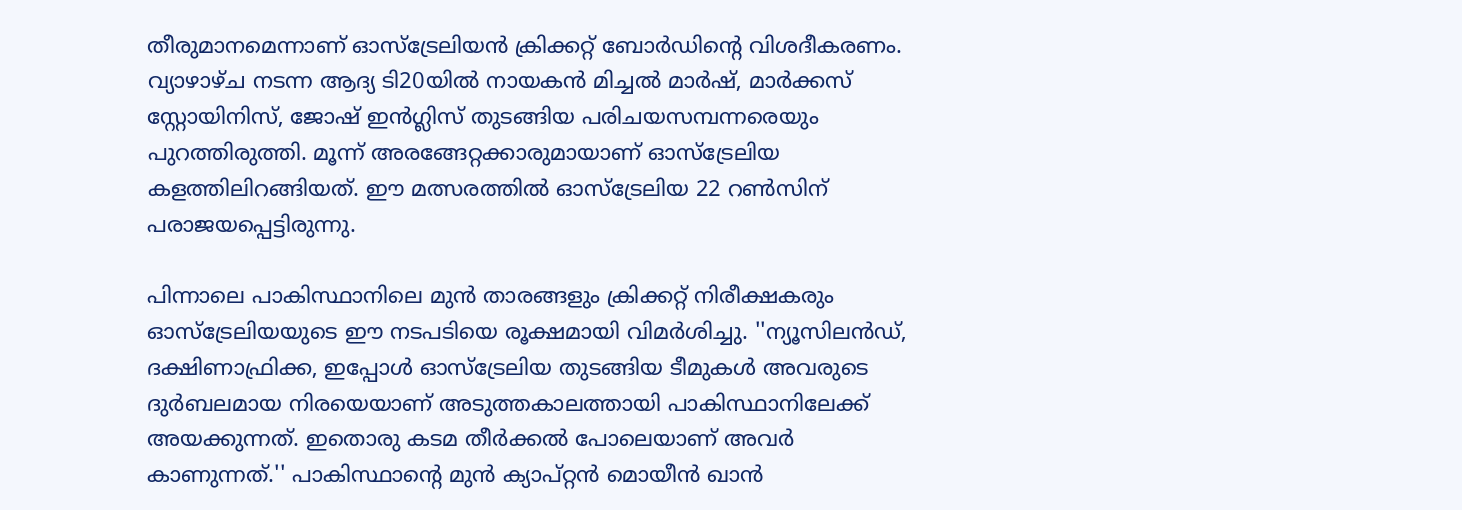തീരുമാനമെന്നാണ് ഓസ്ട്രേലിയന്‍ ക്രിക്കറ്റ് ബോര്‍ഡിന്റെ വിശദീകരണം. വ്യാഴാഴ്ച നടന്ന ആദ്യ ടി20യില്‍ നായകന്‍ മിച്ചല്‍ മാര്‍ഷ്, മാര്‍ക്കസ് സ്റ്റോയിനിസ്, ജോഷ് ഇന്‍ഗ്ലിസ് തുടങ്ങിയ പരിചയസമ്പന്നരെയും പുറത്തിരുത്തി. മൂന്ന് അരങ്ങേറ്റക്കാരുമായാണ് ഓസ്ട്രേലിയ കളത്തിലിറങ്ങിയത്. ഈ മത്സരത്തില്‍ ഓസ്ട്രേലിയ 22 റണ്‍സിന് പരാജയപ്പെട്ടിരുന്നു.

പിന്നാലെ പാകിസ്ഥാനിലെ മുന്‍ താരങ്ങളും ക്രിക്കറ്റ് നിരീക്ഷകരും ഓസ്ട്രേലിയയുടെ ഈ നടപടിയെ രൂക്ഷമായി വിമര്‍ശിച്ചു. ''ന്യൂസിലന്‍ഡ്, ദക്ഷിണാഫ്രിക്ക, ഇപ്പോള്‍ ഓസ്ട്രേലിയ തുടങ്ങിയ ടീമുകള്‍ അവരുടെ ദുര്‍ബലമായ നിരയെയാണ് അടുത്തകാലത്തായി പാകിസ്ഥാനിലേക്ക് അയക്കുന്നത്. ഇതൊരു കടമ തീര്‍ക്കല്‍ പോലെയാണ് അവര്‍ കാണുന്നത്.'' പാകിസ്ഥാന്റെ മുന്‍ ക്യാപ്റ്റന്‍ മൊയീന്‍ ഖാന്‍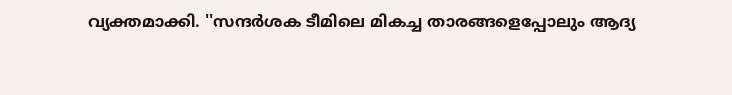വ്യക്തമാക്കി. ''സന്ദര്‍ശക ടീമിലെ മികച്ച താരങ്ങളെപ്പോലും ആദ്യ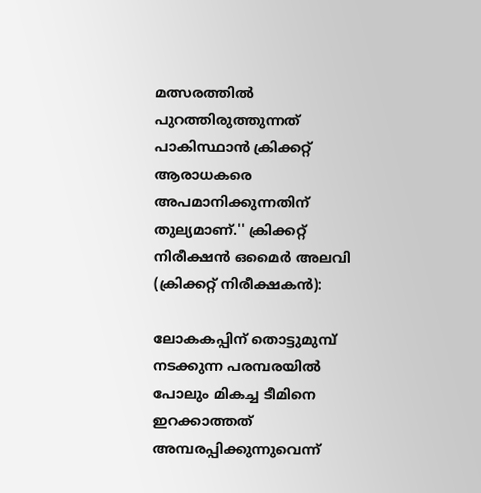മത്സരത്തില്‍ പുറത്തിരുത്തുന്നത് പാകിസ്ഥാന്‍ ക്രിക്കറ്റ് ആരാധകരെ അപമാനിക്കുന്നതിന് തുല്യമാണ്.'' ക്രിക്കറ്റ് നിരീക്ഷന്‍ ഒമൈര്‍ അലവി (ക്രിക്കറ്റ് നിരീക്ഷകന്‍):

ലോകകപ്പിന് തൊട്ടുമുമ്പ് നടക്കുന്ന പരമ്പരയില്‍ പോലും മികച്ച ടീമിനെ ഇറക്കാത്തത് അമ്പരപ്പിക്കുന്നുവെന്ന്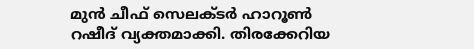മുന്‍ ചീഫ് സെലക്ടര്‍ ഹാറൂണ്‍ റഷീദ് വ്യക്തമാക്കി. തിരക്കേറിയ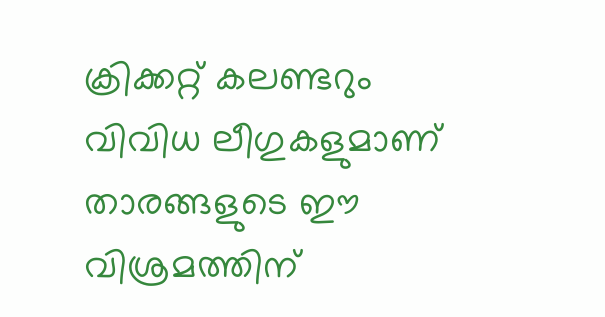ക്രിക്കറ്റ് കലണ്ടറും വിവിധ ലീഗുകളുമാണ് താരങ്ങളുടെ ഈ വിശ്രമത്തിന്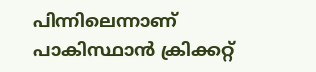പിന്നിലെന്നാണ് പാകിസ്ഥാന്‍ ക്രിക്കറ്റ്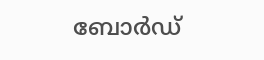ബോര്‍ഡ്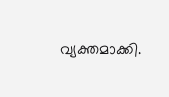വ്യക്തമാക്കി.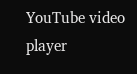YouTube video player